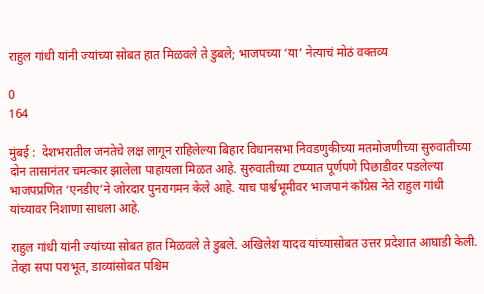राहुल गांधी यांनी ज्यांच्या सोबत हात मिळवले ते डुबले; भाजपच्या ‘या’ नेत्याचं मोठं वक्तव्य

0
164

मुंबई :  देशभरातील जनतेचे लक्ष लागून राहिलेल्या बिहार विधानसभा निवडणुकीच्या मतमोजणीच्या सुरुवातीच्या दोन तासानंतर चमत्कार झालेला पाहायला मिळत आहे. सुरुवातीच्या टप्प्यात पूर्णपणे पिछाडीवर पडलेल्या भाजपप्रणित ‘एनडीए’ने जोरदार पुनरागमन केले आहे. याच पार्श्वभूमीवर भाजपानं काँग्रेस नेते राहुल गांधी यांच्यावर निशाणा साधला आहे.

राहुल गांधी यांनी ज्यांच्या सोबत हात मिळवले ते डुबले. अखिलेश यादव यांच्यासोबत उत्तर प्रदेशात आघाडी केली. तेव्हा सपा पराभूत, डाव्यांसोबत पश्चिम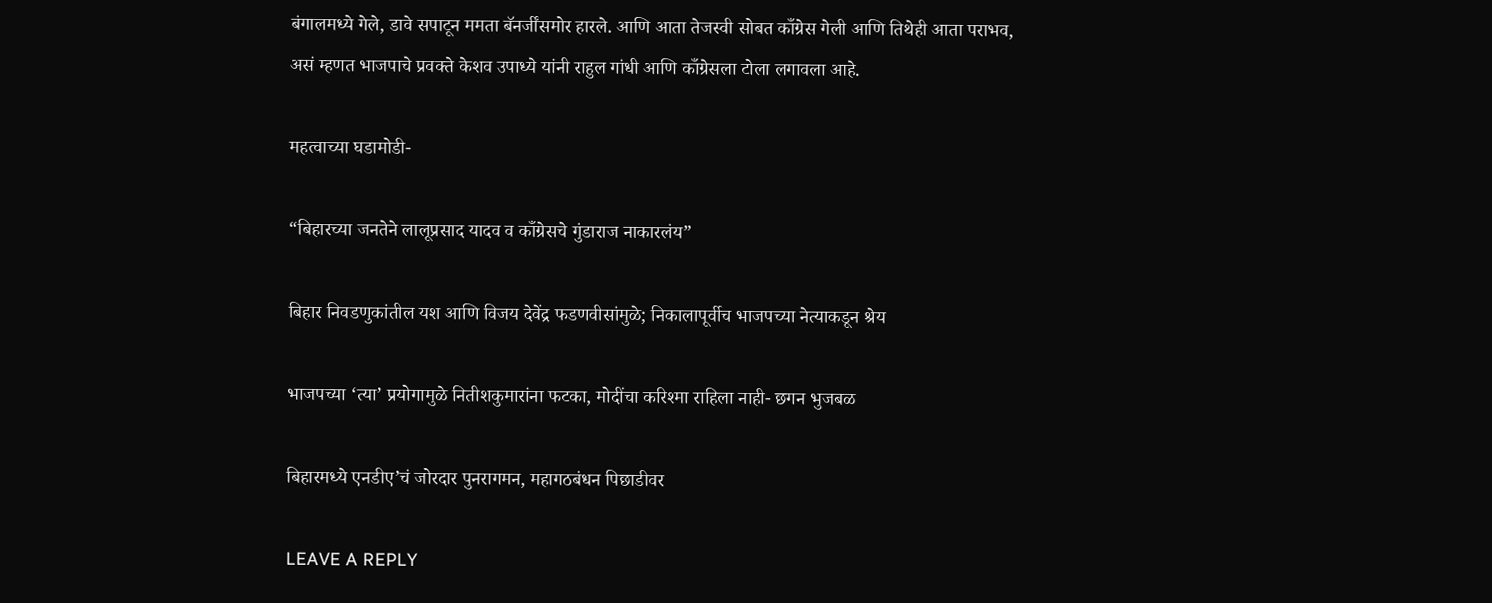बंगालमध्ये गेले, डावे सपाटून ममता बॅनर्जींसमोर हारले. आणि आता तेजस्वी सोबत काँग्रेस गेली आणि तिथेही आता पराभव, असं म्हणत भाजपाचे प्रवक्ते केशव उपाध्ये यांनी राहुल गांधी आणि काँग्रेसला टोला लगावला आहे.

महत्वाच्या घडामोडी-

“बिहारच्या जनतेने लालूप्रसाद यादव व काँग्रेसचे गुंडाराज नाकारलंय”

बिहार निवडणुकांतील यश आणि विजय देवेंद्र फडणवीसांमुळे; निकालापूर्वीच भाजपच्या नेत्याकडून श्रेय

भाजपच्या ‘त्या’ प्रयोगामुळे नितीशकुमारांना फटका, मोदींचा करिश्मा राहिला नाही- छगन भुजबळ

बिहारमध्ये एनडीए’चं जोरदार पुनरागमन, महागठबंधन पिछाडीवर

LEAVE A REPLY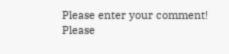Please enter your comment!
Please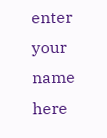enter your name here